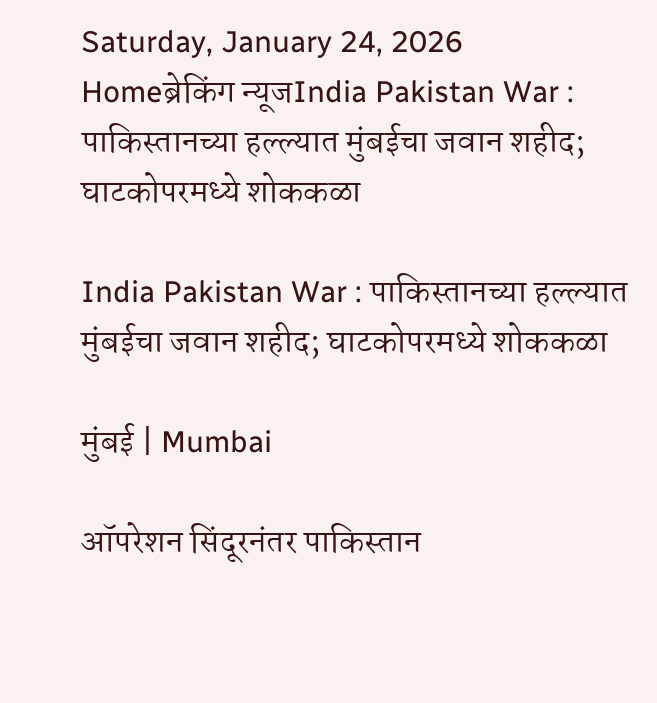Saturday, January 24, 2026
Homeब्रेकिंग न्यूजIndia Pakistan War : पाकिस्तानच्या हल्ल्यात मुंबईचा जवान शहीद; घाटकोपरमध्ये शोककळा

India Pakistan War : पाकिस्तानच्या हल्ल्यात मुंबईचा जवान शहीद; घाटकोपरमध्ये शोककळा

मुंबई | Mumbai

ऑपरेशन सिंदूरनंतर पाकिस्तान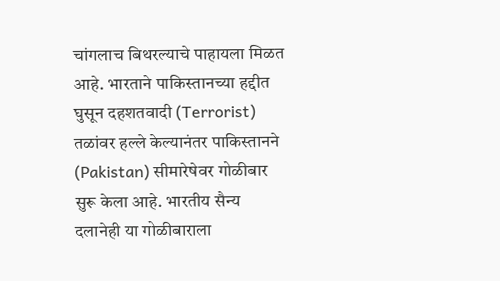चांगलाच बिथरल्याचे पाहायला मिळत आहे. भारताने पाकिस्तानच्या हद्दीत घुसून दहशतवादी (Terrorist) तळांवर हल्ले केल्यानंतर पाकिस्तानने (Pakistan) सीमारेषेवर गोळीबार सुरू केला आहे. भारतीय सैन्य दलानेही या गोळीबाराला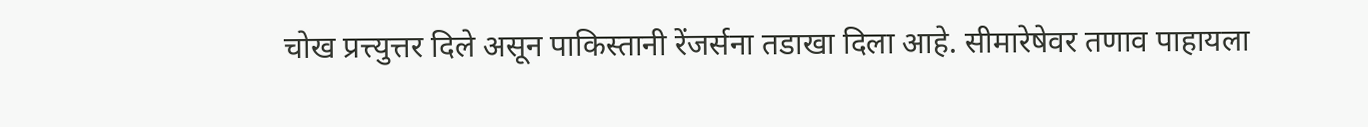चोख प्रत्त्युत्तर दिले असून पाकिस्तानी रेंजर्सना तडाखा दिला आहे. सीमारेषेवर तणाव पाहायला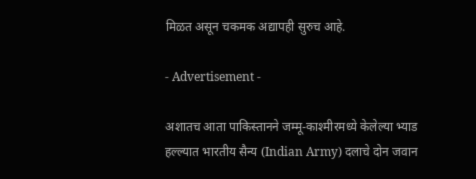मिळत असून चकमक अद्यापही सुरुच आहे.

- Advertisement -

अशातच आता पाकिस्तानने जम्मू-काश्मीरमध्ये केलेल्या भ्याड हल्ल्यात भारतीय सैन्य (Indian Army) दलाचे दोन जवान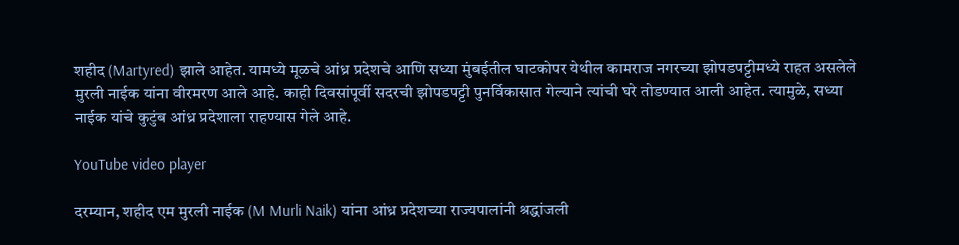शहीद (Martyred) झाले आहेत. यामध्ये मूळचे आंध्र प्रदेशचे आणि सध्या मुंबईतील घाटकोपर येथील कामराज नगरच्या झोपडपट्टीमध्ये राहत असलेले मुरली नाईक यांना वीरमरण आले आहे. काही दिवसांपूर्वी सदरची झोपडपट्टी पुनर्विकासात गेल्याने त्यांची घरे तोडण्यात आली आहेत. त्यामुळे, सध्या नाईक यांचे कुटुंब आंध्र प्रदेशाला राहण्यास गेले आहे.

YouTube video player

दरम्यान, शहीद एम मुरली नाईक (M Murli Naik) यांना आंध्र प्रदेशच्या राज्यपालांनी श्रद्धांजली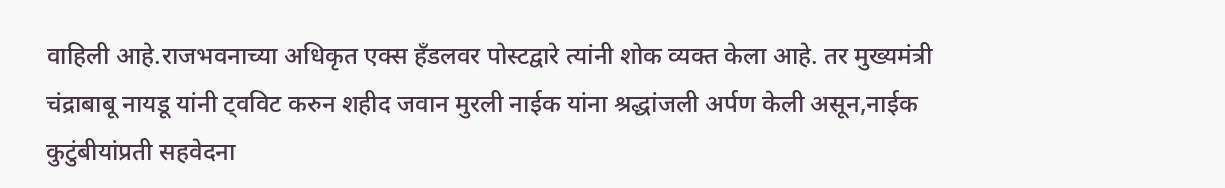वाहिली आहे.राजभवनाच्या अधिकृत एक्स हँडलवर पोस्टद्वारे त्यांनी शोक व्यक्त केला आहे. तर मुख्यमंत्री चंद्राबाबू नायडू यांनी ट्वविट करुन शहीद जवान मुरली नाईक यांना श्रद्धांजली अर्पण केली असून,नाईक कुटुंबीयांप्रती सहवेदना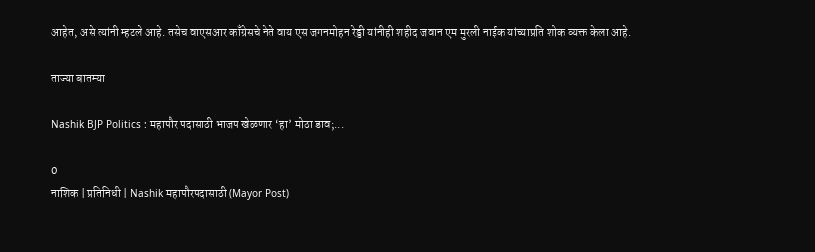आहेत, असे त्यांनी म्हटले आहे. तसेच वाएसआर काँग्रेसचे नेते वाय एस जगनमोहन रेड्डी यांनीही शहीद जवान एम मुरली नाईक यांच्याप्रति शोक व्यक्त केला आहे.

ताज्या बातम्या

Nashik BJP Politics : महापौर पदासाठी भाजप खेळणार ‘हा’ मोठा डाव;...

0
नाशिक | प्रतिनिधी | Nashik महापौरपदासाठी (Mayor Post)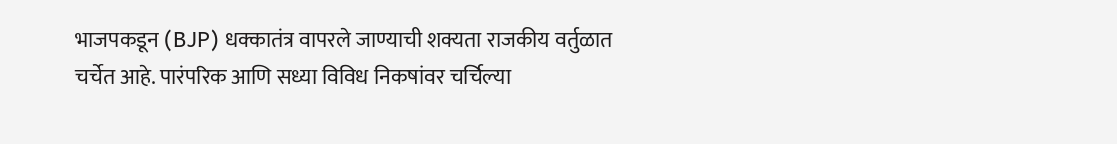भाजपकडून (BJP) धक्कातंत्र वापरले जाण्याची शक्यता राजकीय वर्तुळात चर्चेत आहे. पारंपरिक आणि सध्या विविध निकषांवर चर्चिल्या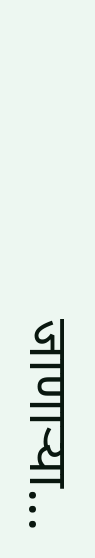जाणाऱ्या...